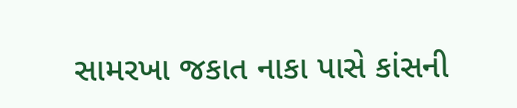સામરખા જકાત નાકા પાસે કાંસની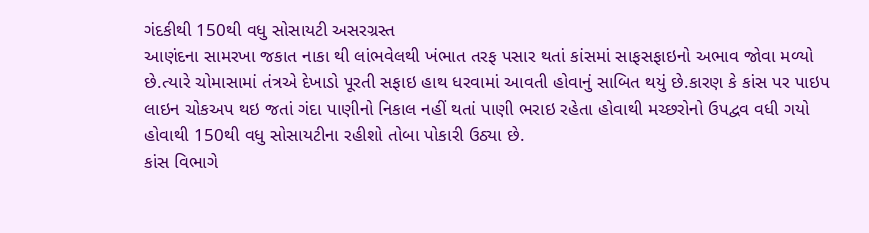ગંદકીથી 150થી વધુ સોસાયટી અસરગ્રસ્ત
આણંદના સામરખા જકાત નાકા થી લાંભવેલથી ખંભાત તરફ પસાર થતાં કાંસમાં સાફસફાઇનો અભાવ જોવા મળ્યો છે.ત્યારે ચોમાસામાં તંત્રએ દેખાડો પૂરતી સફાઇ હાથ ધરવામાં આવતી હોવાનું સાબિત થયું છે.કારણ કે કાંસ પર પાઇપ લાઇન ચોકઅપ થઇ જતાં ગંદા પાણીનો નિકાલ નહીં થતાં પાણી ભરાઇ રહેતા હોવાથી મચ્છરોનો ઉપદ્વવ વધી ગયો હોવાથી 150થી વધુ સોસાયટીના રહીશો તોબા પોકારી ઉઠ્યા છે.
કાંસ વિભાગે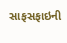સાફસફાઇની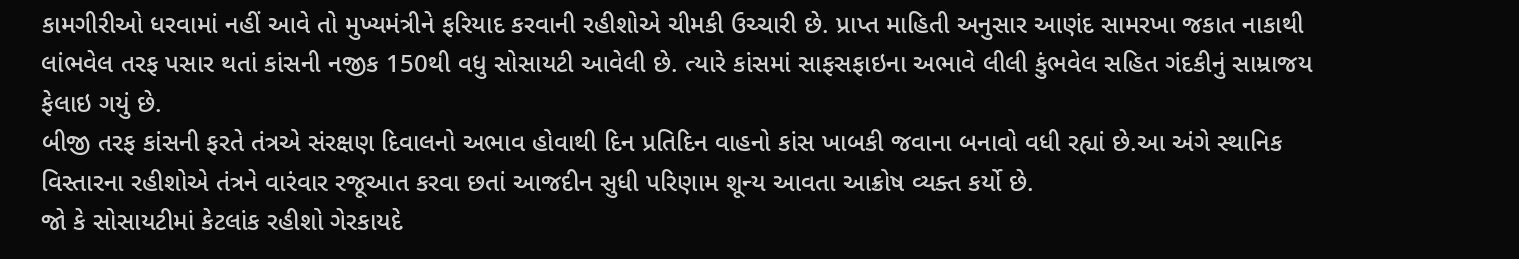કામગીરીઓ ધરવામાં નહીં આવે તો મુખ્યમંત્રીને ફરિયાદ કરવાની રહીશોએ ચીમકી ઉચ્ચારી છે. પ્રાપ્ત માહિતી અનુસાર આણંદ સામરખા જકાત નાકાથી લાંભવેલ તરફ પસાર થતાં કાંસની નજીક 150થી વધુ સોસાયટી આવેલી છે. ત્યારે કાંસમાં સાફસફાઇના અભાવે લીલી કુંભવેલ સહિત ગંદકીનું સામ્રાજય ફેલાઇ ગયું છે.
બીજી તરફ કાંસની ફરતે તંત્રએ સંરક્ષણ દિવાલનો અભાવ હોવાથી દિન પ્રતિદિન વાહનો કાંસ ખાબકી જવાના બનાવો વધી રહ્યાં છે.આ અંગે સ્થાનિક વિસ્તારના રહીશોએ તંત્રને વારંવાર રજૂઆત કરવા છતાં આજદીન સુધી પરિણામ શૂન્ય આવતા આક્રોષ વ્યક્ત કર્યો છે.
જો કે સોસાયટીમાં કેટલાંક રહીશો ગેરકાયદે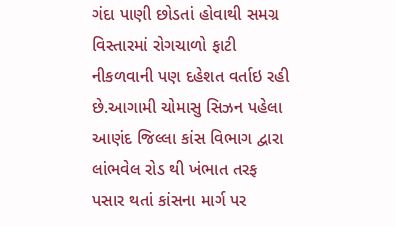ગંદા પાણી છોડતાં હોવાથી સમગ્ર વિસ્તારમાં રોગચાળો ફાટી નીકળવાની પણ દહેશત વર્તાઇ રહી છે.આગામી ચોમાસુ સિઝન પહેલા આણંદ જિલ્લા કાંસ વિભાગ દ્વારા લાંભવેલ રોડ થી ખંભાત તરફ પસાર થતાં કાંસના માર્ગ પર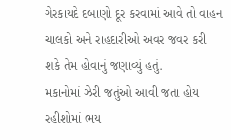ગેરકાયદે દબાણો દૂર કરવામાં આવે તો વાહન ચાલકો અને રાહદારીઓ અવર જવર કરી શકે તેમ હોવાનું જણાવ્યું હતું.
મકાનોમાં ઝેરી જતુંઓ આવી જતા હોય રહીશોમાં ભય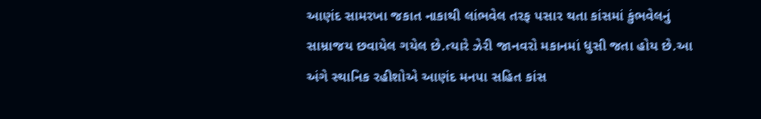આણંદ સામરખા જકાત નાકાથી લાંભવેલ તરફ પસાર થતા કાંસમાં કુંભવેલનું સામ્રાજય છવાયેલ ગયેલ છે.ત્યારે ઝેરી જાનવરો મકાનમાં ધુસી જતા હોય છે.આ અંગે સ્થાનિક રહીશોએ આણંદ મનપા સહિત કાંસ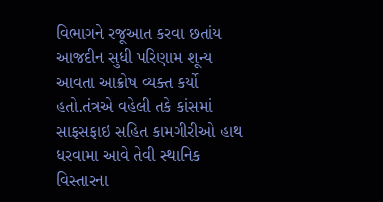વિભાગને રજૂઆત કરવા છતાંય આજદીન સુધી પરિણામ શૂન્ય આવતા આક્રોષ વ્યક્ત કર્યો હતો.તંત્રએ વહેલી તકે કાંસમાં સાફસફાઇ સહિત કામગીરીઓ હાથ ધરવામા આવે તેવી સ્થાનિક વિસ્તારના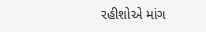રહીશોએ માંગ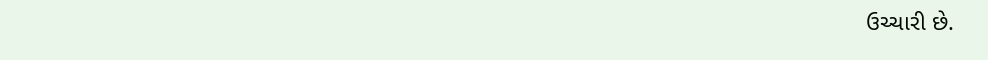ઉચ્ચારી છે.